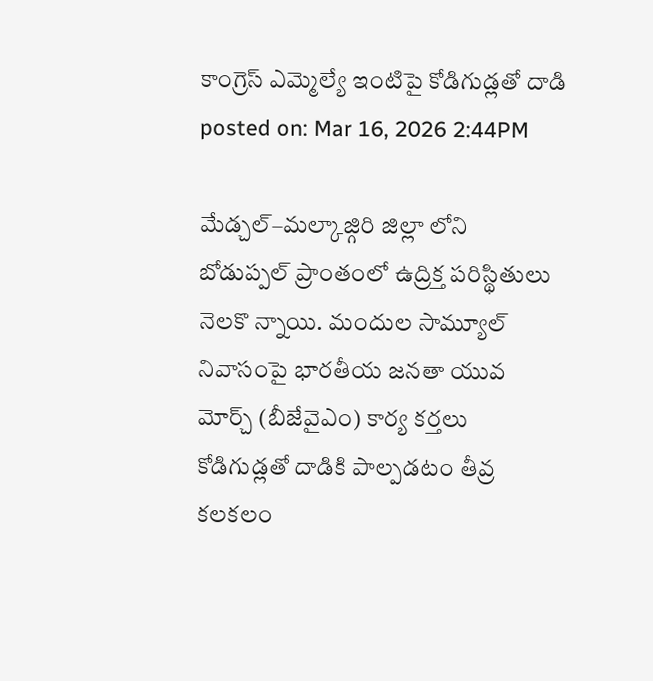కాంగ్రెస్ ఎమ్మెల్యే ఇంటిపై కోడిగుడ్లతో దాడి
posted on: Mar 16, 2026 2:44PM

మేడ్చల్–మల్కాజ్గిరి జిల్లా లోని బోడుప్పల్ ప్రాంతంలో ఉద్రిక్త పరిస్థితులు నెలకొ న్నాయి. మందుల సామ్యూల్ నివాసంపై భారతీయ జనతా యువ మోర్చ్ (బీజేవైఎం) కార్య కర్తలు కోడిగుడ్లతో దాడికి పాల్పడటం తీవ్ర కలకలం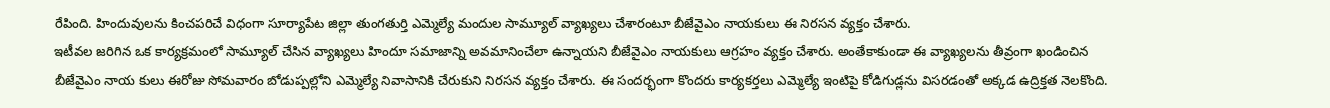రేపింది. హిందువులను కించపరిచే విధంగా సూర్యాపేట జిల్లా తుంగతుర్తి ఎమ్మెల్యే మందుల సామ్యూల్ వ్యాఖ్యలు చేశారంటూ బీజేవైఎం నాయకులు ఈ నిరసన వ్యక్తం చేశారు.
ఇటీవల జరిగిన ఒక కార్యక్రమంలో సామ్యూల్ చేసిన వ్యాఖ్యలు హిందూ సమాజాన్ని అవమానించేలా ఉన్నాయని బీజేవైఎం నాయకులు ఆగ్రహం వ్యక్తం చేశారు. అంతేకాకుండా ఈ వ్యాఖ్యలను తీవ్రంగా ఖండించిన బీజేవైఎం నాయ కులు ఈరోజు సోమవారం బోడుప్పల్లోని ఎమ్మెల్యే నివాసానికి చేరుకుని నిరసన వ్యక్తం చేశారు. ఈ సందర్భంగా కొందరు కార్యకర్తలు ఎమ్మెల్యే ఇంటిపై కోడిగుడ్లను విసరడంతో అక్కడ ఉద్రిక్తత నెలకొంది.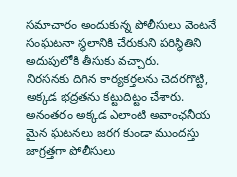సమాచారం అందుకున్న పోలీసులు వెంటనే సంఘటనా స్థలానికి చేరుకుని పరిస్థితిని అదుపులోకి తీసుకు వచ్చారు.
నిరసనకు దిగిన కార్యకర్తలను చెదరగొట్టి, అక్కడ భద్రతను కట్టుదిట్టం చేశారు. అనంతరం అక్కడ ఎలాంటి అవాంఛనీయ మైన ఘటనలు జరగ కుండా ముందస్తు జాగ్రత్తగా పోలీసులు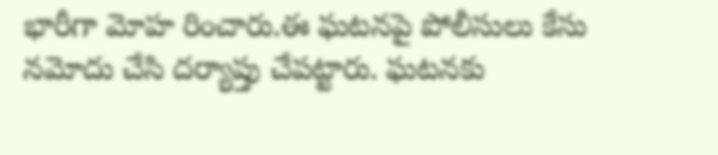భారీగా మోహ రించారు.ఈ ఘటనపై పోలీసులు కేసు నమోదు చేసి దర్యాప్తు చేపట్టారు. ఘటనకు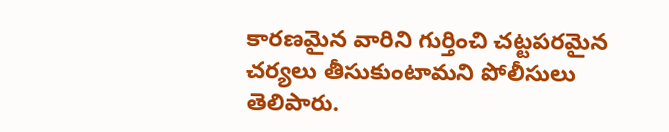కారణమైన వారిని గుర్తించి చట్టపరమైన చర్యలు తీసుకుంటామని పోలీసులు తెలిపారు.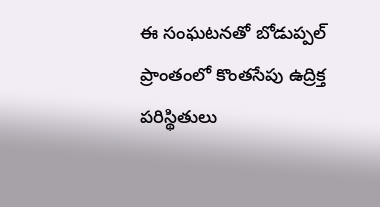ఈ సంఘటనతో బోడుప్పల్ ప్రాంతంలో కొంతసేపు ఉద్రిక్త పరిస్థితులు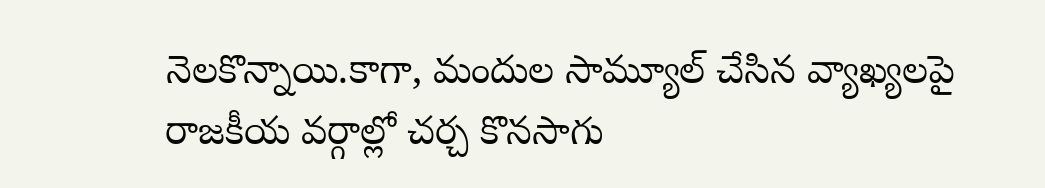నెలకొన్నాయి.కాగా, మందుల సామ్యూల్ చేసిన వ్యాఖ్యలపై రాజకీయ వర్గాల్లో చర్చ కొనసాగు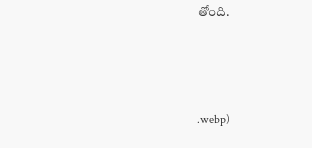తోంది.



.webp)